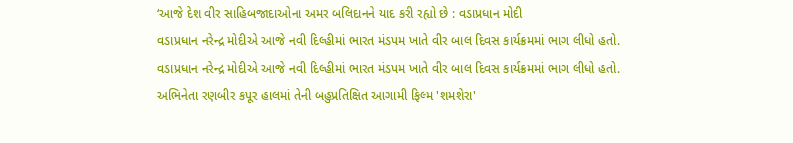‘આજે દેશ વીર સાહિબજાદાઓના અમર બલિદાનને યાદ કરી રહ્યો છે : વડાપ્રધાન મોદી
વડાપ્રધાન નરેન્દ્ર મોદીએ આજે નવી દિલ્હીમાં ભારત મંડપમ ખાતે વીર બાલ દિવસ કાર્યક્રમમાં ભાગ લીધો હતો.
વડાપ્રધાન નરેન્દ્ર મોદીએ આજે નવી દિલ્હીમાં ભારત મંડપમ ખાતે વીર બાલ દિવસ કાર્યક્રમમાં ભાગ લીધો હતો.
અભિનેતા રણબીર કપૂર હાલમાં તેની બહુપ્રતિક્ષિત આગામી ફિલ્મ 'શમશેરા'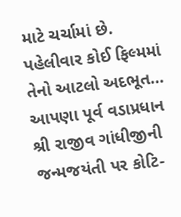માટે ચર્ચામાં છે. પહેલીવાર કોઈ ફિલ્મમાં તેનો આટલો અદભૂત…
આપણા પૂર્વ વડાપ્રધાન શ્રી રાજીવ ગાંધીજીની જન્મજયંતી પર કોટિ-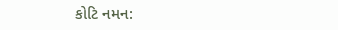કોટિ નમન: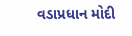વડાપ્રધાન મોદી